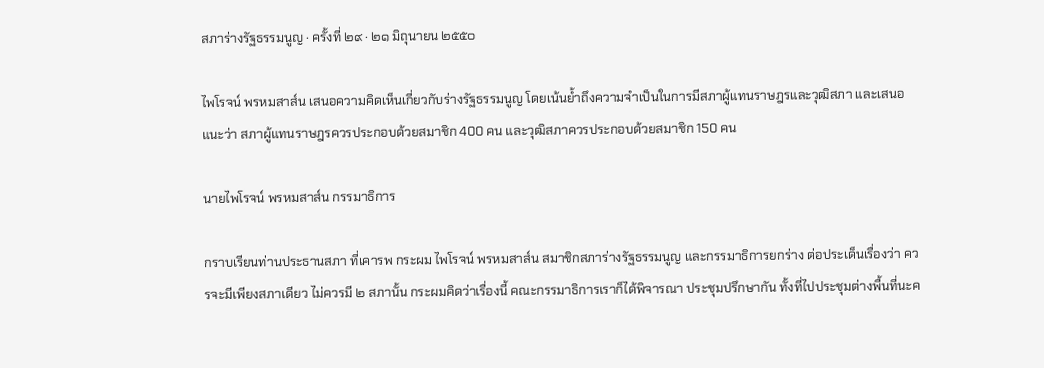สภาร่างรัฐธรรมนูญ · ครั้งที่ ๒๙ · ๒๑ มิถุนายน ๒๕๕๐

ไพโรจน์ พรหมสาส์น เสนอความคิดเห็นเกี่ยวกับร่างรัฐธรรมนูญ โดยเน้นย้ำถึงความจำเป็นในการมีสภาผู้แทนราษฎรและวุฒิสภา และเสนอแนะว่า สภาผู้แทนราษฎรควรประกอบด้วยสมาชิก 400 คน และวุฒิสภาควรประกอบด้วยสมาชิก 150 คน

นายไพโรจน์ พรหมสาส์น กรรมาธิการ

กราบเรียนท่านประธานสภา ที่เคารพ กระผม ไพโรจน์ พรหมสาส์น สมาชิกสภาร่างรัฐธรรมนูญ และกรรมาธิการยกร่าง ต่อประเด็นเรื่องว่า ควรจะมีเพียงสภาเดียว ไม่ควรมี ๒ สภานั้น กระผมคิดว่าเรื่องนี้ คณะกรรมาธิการเราก็ได้พิจารณา ประชุมปรึกษากัน ทั้งที่ไปประชุมต่างพื้นที่นะค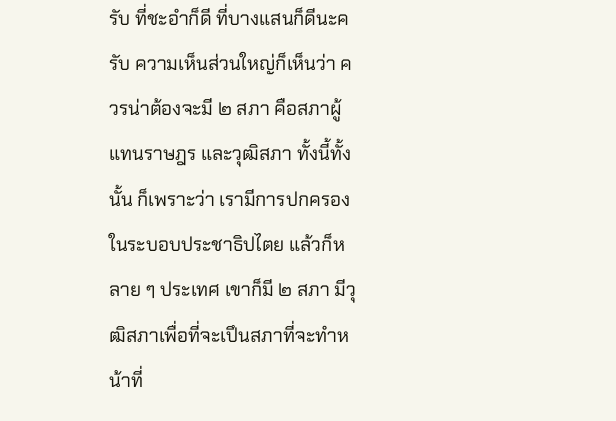รับ ที่ชะอําก็ดี ที่บางแสนก็ดีนะครับ ความเห็นส่วนใหญ่ก็เห็นว่า ควรน่าต้องจะมี ๒ สภา คือสภาผู้แทนราษฎร และวุฒิสภา ทั้งนี้ทั้งนั้น ก็เพราะว่า เรามีการปกครองในระบอบประชาธิปไตย แล้วก็หลาย ๆ ประเทศ เขาก็มี ๒ สภา มีวุฒิสภาเพื่อที่จะเปึนสภาที่จะทําหน้าที่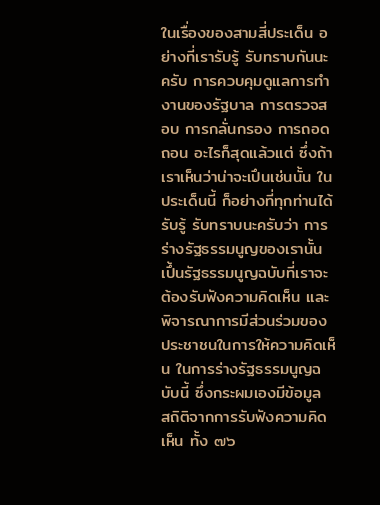ในเรื่องของสามสี่ประเด็น อย่างที่เรารับรู้ รับทราบกันนะครับ การควบคุมดูแลการทำงานของรัฐบาล การตรวจสอบ การกลั่นกรอง การถอดถอน อะไรก็สุดแล้วแต่ ซึ่งถ้าเราเห็นว่าน่าจะเปึนเช่นนั้น ในประเด็นนี้ ก็อย่างที่ทุกท่านได้รับรู้ รับทราบนะครับว่า การร่างรัฐธรรมนูญของเรานั้น เปึ้นรัฐธรรมนูญฉบับที่เราจะต้องรับฟังความคิดเห็น และพิจารณาการมีส่วนร่วมของ ประชาชนในการให้ความคิดเห็น ในการร่างรัฐธรรมนูญฉบับนี้ ซึ่งกระผมเองมีข้อมูล สถิติจากการรับฟังความคิดเห็น ทั้ง ๗๖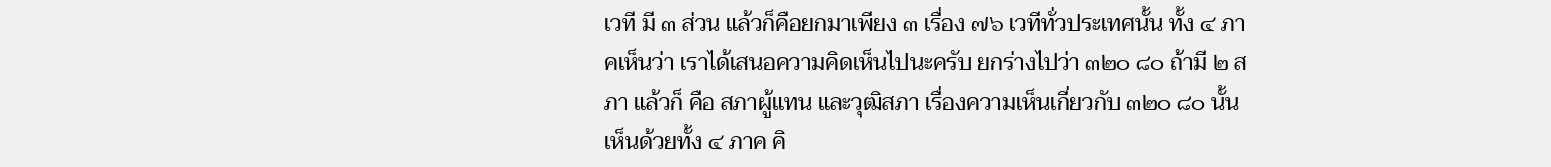เวที มี ๓ ส่วน แล้วก็คือยกมาเพียง ๓ เรื่อง ๗๖ เวทีทั่วประเทศนั้น ทั้ง ๔ ภาคเห็นว่า เราได้เสนอความคิดเห็นไปนะครับ ยกร่างไปว่า ๓๒๐ ๘๐ ถ้ามี ๒ สภา แล้วก็ คือ สภาผู้แทน และวุฒิสภา เรื่องความเห็นเกี่ยวกับ ๓๒๐ ๘๐ นั้น เห็นด้วยทั้ง ๔ ภาค คิ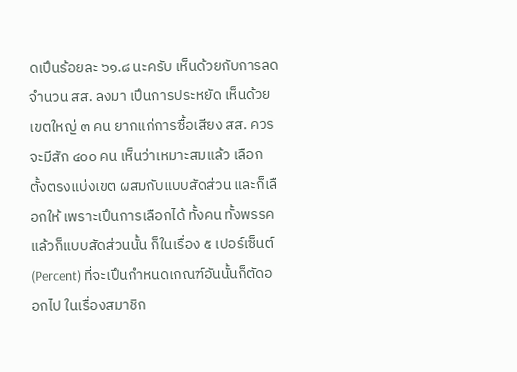ดเปึนร้อยละ ๖๑.๘ นะครับ เห็นด้วยกับการลดจำนวน สส. ลงมา เปึนการประหยัด เห็นด้วย เขตใหญ่ ๓ คน ยากแก่การซื้อเสียง สส. ควรจะมีสัก ๔๐๐ คน เห็นว่าเหมาะสมแล้ว เลือกตั้งตรงแบ่งเขต ผสมกับแบบสัดส่วน และก็เลือกให้ เพราะเปึนการเลือกได้ ทั้งคน ทั้งพรรค แล้วก็แบบสัดส่วนนั้น ก็ในเรื่อง ๕ เปอร์เซ็นต์ (Percent) ที่จะเปึนกําหนดเกณฑ์อันนั้นก็ตัดออกไป ในเรื่องสมาชิก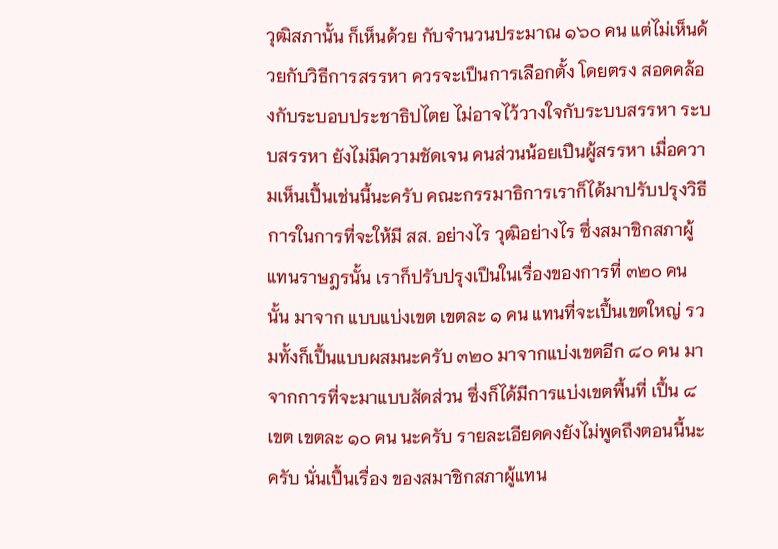วุฒิสภานั้น ก็เห็นด้วย กับจำนวนประมาณ ๑๖๐ คน แต่ไม่เห็นด้วยกับวิธีการสรรหา ควรจะเปึนการเลือกตั้ง โดยตรง สอดคล้องกับระบอบประชาธิปไตย ไม่อาจไว้วางใจกับระบบสรรหา ระบบสรรหา ยังไม่มีความชัดเจน คนส่วนน้อยเปึนผู้สรรหา เมื่อความเห็นเปึ้นเช่นนี้นะครับ คณะกรรมาธิการเราก็ได้มาปรับปรุงวิธีการในการที่จะให้มี สส. อย่างไร วุฒิอย่างไร ซึ่งสมาชิกสภาผู้แทนราษฎรนั้น เราก็ปรับปรุงเปึนในเรื่องของการที่ ๓๒๐ คน นั้น มาจาก แบบแบ่งเขต เขตละ ๑ คน แทนที่จะเปึ้นเขตใหญ่ รวมทั้งก็เปึ้นแบบผสมนะครับ ๓๒๐ มาจากแบ่งเขตอีก ๘๐ คน มาจากการที่จะมาแบบสัดส่วน ซึ่งก็ได้มีการแบ่งเขตพื้นที่ เปึ้น ๘ เขต เขตละ ๑๐ คน นะครับ รายละเอียดคงยังไม่พูดถึงตอนนี้นะครับ นั่นเปึ้นเรื่อง ของสมาชิกสภาผู้แทน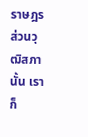ราษฎร ส่วนวุฒิสภานั้น เราก็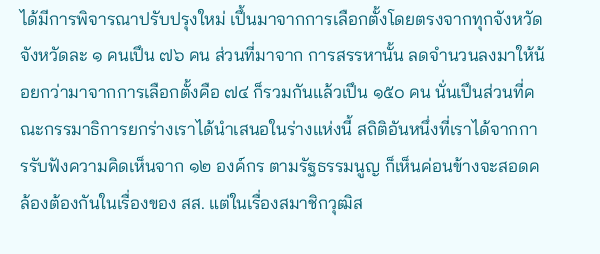ได้มีการพิจารณาปรับปรุงใหม่ เปึ้นมาจากการเลือกตั้งโดยตรงจากทุกจังหวัด จังหวัดละ ๑ คนเปึน ๗๖ คน ส่วนที่มาจาก การสรรหานั้น ลดจำนวนลงมาให้น้อยกว่ามาจากการเลือกตั้งคือ ๗๔ ก็รวมกันแล้วเปึน ๑๕๐ คน นั่นเปึนส่วนที่คณะกรรมาธิการยกร่างเราได้นำเสนอในร่างแห่งนี้ สถิติอันหนึ่งที่เราได้จากการรับฟังความคิดเห็นจาก ๑๒ องค์กร ตามรัฐธรรมนูญ ก็เห็นค่อนข้างจะสอดคล้องต้องกันในเรื่องของ สส. แต่ในเรื่องสมาชิกวุฒิส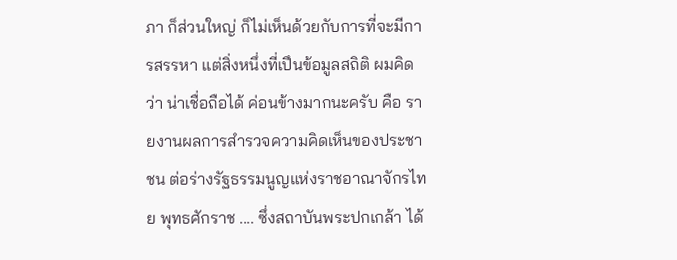ภา ก็ส่วนใหญ่ ก็ไม่เห็นด้วยกับการที่จะมีการสรรหา แต่สิ่งหนึ่งที่เปึนข้อมูลสถิติ ผมคิดว่า น่าเชื่อถือได้ ค่อนข้างมากนะครับ คือ รายงานผลการสำรวจความคิดเห็นของประชาชน ต่อร่างรัฐธรรมนูญแห่งราชอาณาจักรไทย พุทธศักราช .... ซึ่งสถาบันพระปกเกล้า ได้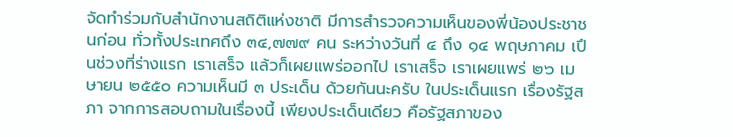จัดทำร่วมกับสำนักงานสถิติแห่งชาติ มีการสำรวจความเห็นของพี่น้องประชาชนก่อน ทั่วทั้งประเทศถึง ๓๔,๗๗๙ คน ระหว่างวันที่ ๔ ถึง ๑๔ พฤษภาคม เปึนช่วงที่ร่างแรก เราเสร็จ แล้วก็เผยแพร่ออกไป เราเสร็จ เราเผยแพร่ ๒๖ เมษายน ๒๕๕๐ ความเห็นมี ๓ ประเด็น ด้วยกันนะครับ ในประเด็นแรก เรื่องรัฐสภา จากการสอบถามในเรื่องนี้ เพียงประเด็นเดียว คือรัฐสภาของ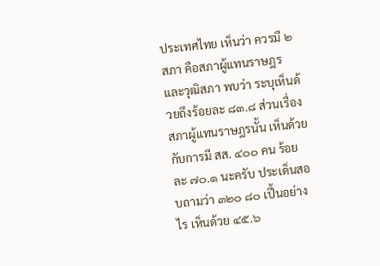ประเทศไทย เห็นว่า ควรมี ๒ สภา คือสภาผู้แทนราษฎร และวุฒิสภา พบว่า ระบุเห็นด้วยถึงร้อยละ ๘๓.๘ ส่วนเรื่องสภาผู้แทนราษฎรนั้น เห็นด้วย กับการมี สส. ๔๐๐ คน ร้อยละ ๗๐.๑ นะครับ ประเด็นสอบถามว่า ๓๒๐ ๘๐ เปึ้นอย่างไร เห็นด้วย ๔๕.๖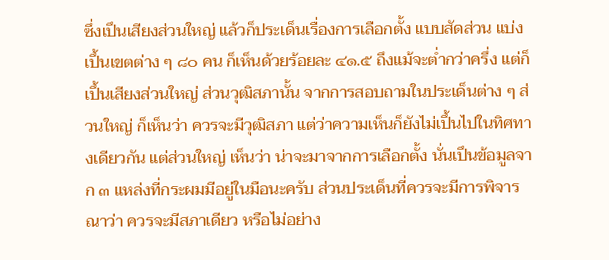ซึ่งเปึนเสียงส่วนใหญ่ แล้วก็ประเด็นเรื่องการเลือกตั้ง แบบสัดส่วน แบ่งเปึ้นเขตต่าง ๆ ๘๐ คน ก็เห็นด้วยร้อยละ ๔๑.๕ ถึงแม้จะต่ำกว่าครึ่ง แต่ก็เปึ้นเสียงส่วนใหญ่ ส่วนวุฒิสภานั้น จากการสอบถามในประเด็นต่าง ๆ ส่วนใหญ่ ก็เห็นว่า ควรจะมีวุฒิสภา แต่ว่าความเห็นก็ยังไม่เปึ้นไปในทิศทางเดียวกัน แต่ส่วนใหญ่ เห็นว่า น่าจะมาจากการเลือกตั้ง นั่นเปึนข้อมูลจาก ๓ แหล่งที่กระผมมีอยู่ในมือนะครับ ส่วนประเด็นที่ควรจะมีการพิจารณาว่า ควรจะมีสภาเดียว หรือไม่อย่าง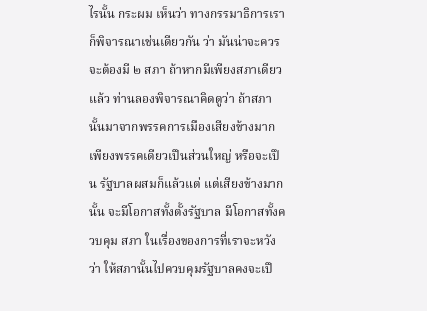ไรนั้น กระผม เห็นว่า ทางกรรมาธิการเราก็พิจารณาเช่นเดียวกัน ว่า มันน่าจะควรจะต้องมี ๒ สภา ถ้าหากมีเพียงสภาเดียวแล้ว ท่านลองพิจารณาคิดดูว่า ถ้าสภานั้นมาจากพรรคการเมืองเสียงข้างมากเพียงพรรคเดียวเปึนส่วนใหญ่ หรือจะเปึน รัฐบาลผสมก็แล้วแต่ แต่เสียงข้างมากนั้น จะมีโอกาสทั้งตั้งรัฐบาล มีโอกาสทั้งควบคุม สภา ในเรื่องของการที่เราจะหวังว่า ให้สภานั้นไปควบคุมรัฐบาลคงจะเปึ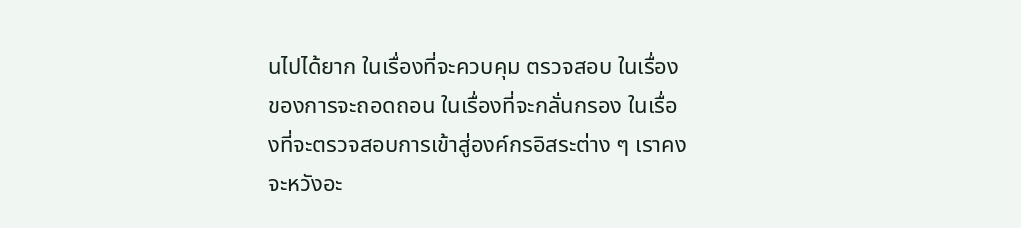นไปได้ยาก ในเรื่องที่จะควบคุม ตรวจสอบ ในเรื่องของการจะถอดถอน ในเรื่องที่จะกลั่นกรอง ในเรื่องที่จะตรวจสอบการเข้าสู่องค์กรอิสระต่าง ๆ เราคงจะหวังอะ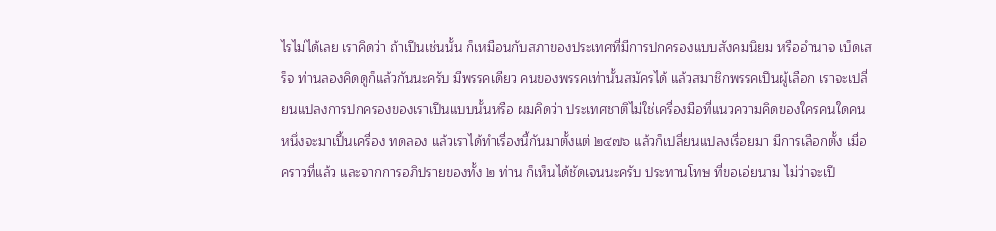ไรไม่ได้เลย เราคิดว่า ถ้าเปึนเช่นนั้น ก็เหมือนกับสภาของประเทศที่มีการปกครองแบบสังคมนิยม หรืออำนาจ เบ็ดเสร็จ ท่านลองคิดดูก็แล้วกันนะครับ มีพรรคเดียว คนของพรรคเท่านั้นสมัครได้ แล้วสมาชิกพรรคเปึนผู้เลือก เราจะเปลี่ยนแปลงการปกครองของเราเปึนแบบนั้นหรือ ผมคิดว่า ประเทศชาติไม่ใช่เครื่องมือที่แนวความคิดของใครคนใดคนหนึ่งจะมาเปึ้นเครื่อง ทดลอง แล้วเราได้ทำเรื่องนี้กันมาตั้งแต่ ๒๔๗๖ แล้วก็เปลี่ยนแปลงเรื่อยมา มีการเลือกตั้ง เมื่อคราวที่แล้ว และจากการอภิปรายของทั้ง ๒ ท่าน ก็เห็นได้ชัดเจนนะครับ ประทานโทษ ที่ขอเอ่ยนาม ไม่ว่าจะเปึ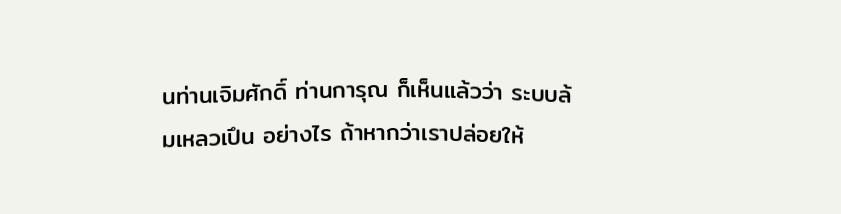นท่านเจิมศักดิ์ ท่านการุณ ก็เห็นแล้วว่า ระบบล้มเหลวเปึน อย่างไร ถ้าหากว่าเราปล่อยให้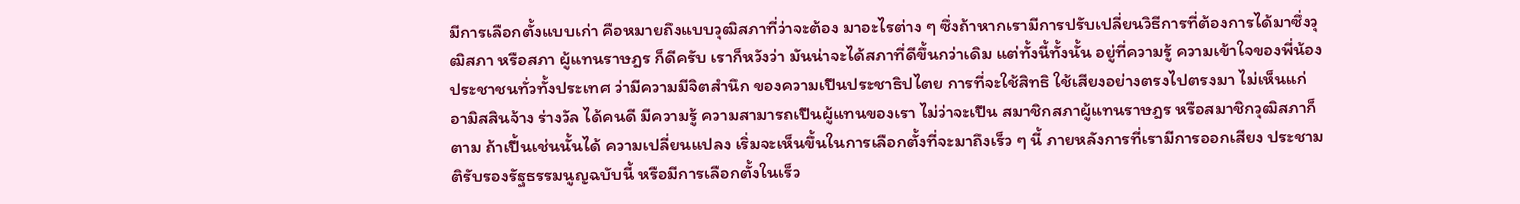มีการเลือกตั้งแบบเก่า คือหมายถึงแบบวุฒิสภาที่ว่าจะต้อง มาอะไรต่าง ๆ ซึ่งถ้าหากเรามีการปรับเปลี่ยนวิธีการที่ต้องการได้มาซึ่งวุฒิสภา หรือสภา ผู้แทนราษฎร ก็ดีครับ เราก็หวังว่า มันน่าจะได้สภาที่ดีขึ้นกว่าเดิม แต่ทั้งนี้ทั้งนั้น อยู่ที่ความรู้ ความเข้าใจของพี่น้องประชาชนทั่วทั้งประเทศ ว่ามีความมีจิตสำนึก ของความเปึนประชาธิปไตย การที่จะใช้สิทธิ ใช้เสียงอย่างตรงไปตรงมา ไม่เห็นแก่ อามิสสินจ้าง ร่างวัล ได้คนดี มีความรู้ ความสามารถเปึนผู้แทนของเรา ไม่ว่าจะเปึน สมาชิกสภาผู้แทนราษฎร หรือสมาชิกวุฒิสภาก็ตาม ถ้าเปึ้นเช่นนั้นได้ ความเปลี่ยนแปลง เริ่มจะเห็นขึ้นในการเลือกตั้งที่จะมาถึงเร็ว ๆ นี้ ภายหลังการที่เรามีการออกเสียง ประชามติรับรองรัฐธรรมนูญฉบับนี้ หรือมีการเลือกตั้งในเร็ว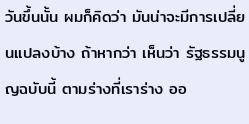วันขึ้นนั้น ผมก็คิดว่า มันน่าจะมีการเปลี่ยนแปลงบ้าง ถ้าหากว่า เห็นว่า รัฐธรรมนูญฉบับนี้ ตามร่างที่เราร่าง ออ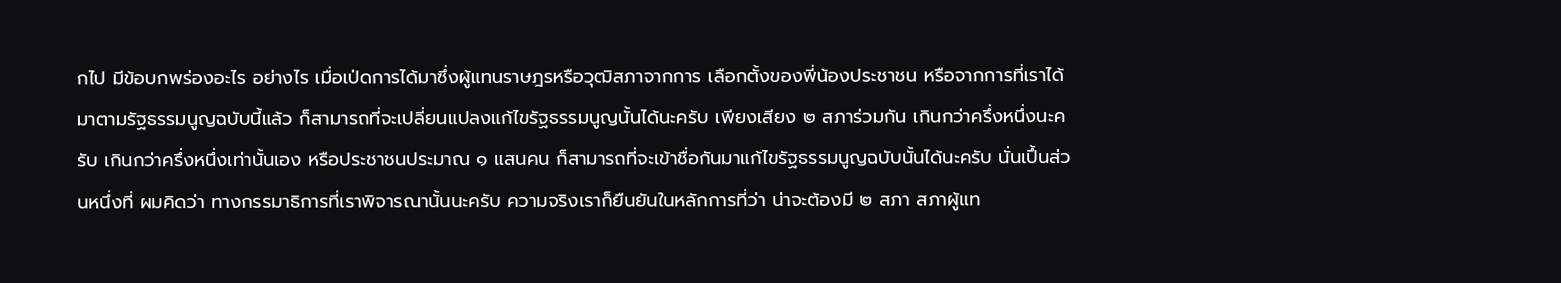กไป มีข้อบกพร่องอะไร อย่างไร เมื่อเป่ดการได้มาซึ่งผู้แทนราษฎรหรือวุฒิสภาจากการ เลือกตั้งของพี่น้องประชาชน หรือจากการที่เราได้มาตามรัฐธรรมนูญฉบับนี้แล้ว ก็สามารถที่จะเปลี่ยนแปลงแก้ไขรัฐธรรมนูญนั้นได้นะครับ เพียงเสียง ๒ สภาร่วมกัน เกินกว่าครึ่งหนึ่งนะครับ เกินกว่าครึ่งหนึ่งเท่านั้นเอง หรือประชาชนประมาณ ๑ แสนคน ก็สามารถที่จะเข้าชื่อกันมาแก้ไขรัฐธรรมนูญฉบับนั้นได้นะครับ นั่นเปึ้นส่วนหนึ่งที่ ผมคิดว่า ทางกรรมาธิการที่เราพิจารณานั้นนะครับ ความจริงเราก็ยืนยันในหลักการที่ว่า น่าจะต้องมี ๒ สภา สภาผู้แท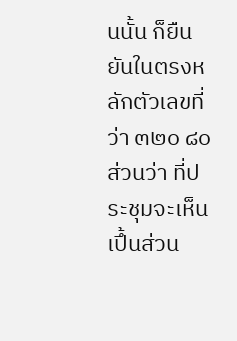นนั้น ก็ยืนยันในตรงหลักตัวเลขที่ว่า ๓๒๐ ๘๐ ส่วนว่า ที่ประชุมจะเห็นเปึ้นส่วน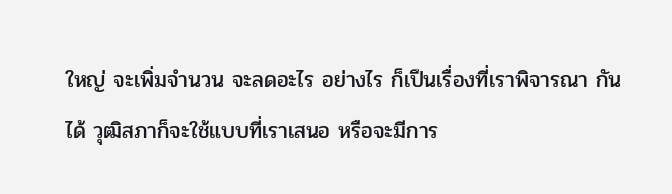ใหญ่ จะเพิ่มจำนวน จะลดอะไร อย่างไร ก็เปึนเรื่องที่เราพิจารณา กันได้ วุฒิสภาก็จะใช้แบบที่เราเสนอ หรือจะมีการ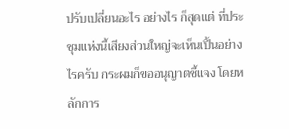ปรับเปลี่ยนอะไร อย่างไร ก็สุดแต่ ที่ประชุมแห่งนี้เสียงส่วนใหญ่จะเห็นเปึ้นอย่างไรครับ กระผมก็ขออนุญาตชี้แจง โดยหลักการ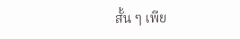สั้น ๆ เพีย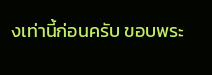งเท่านี้ก่อนครับ ขอบพระ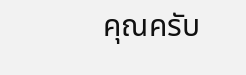คุณครับ